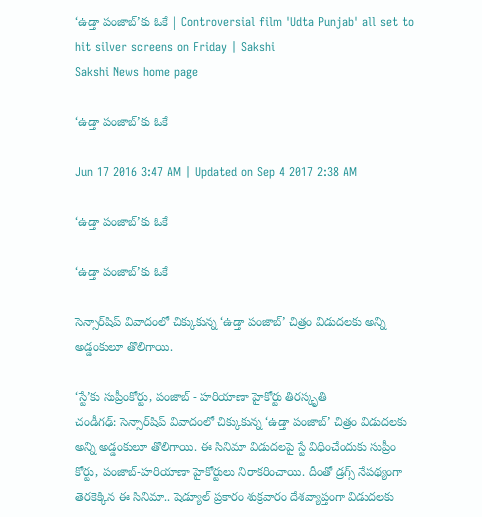‘ఉడ్తా పంజాబ్’కు ఓకే | Controversial film 'Udta Punjab' all set to hit silver screens on Friday | Sakshi
Sakshi News home page

‘ఉడ్తా పంజాబ్’కు ఓకే

Jun 17 2016 3:47 AM | Updated on Sep 4 2017 2:38 AM

‘ఉడ్తా పంజాబ్’కు ఓకే

‘ఉడ్తా పంజాబ్’కు ఓకే

సెన్సార్‌షిప్ వివాదంలో చిక్కుకున్న ‘ఉడ్తా పంజాబ్’ చిత్రం విడుదలకు అన్ని అడ్డంకులూ తొలిగాయి.

‘స్టే’కు సుప్రీంకోర్టు, పంజాబ్ - హరియాణా హైకోర్టు తిరస్కృతి
చండీగఢ్: సెన్సార్‌షిప్ వివాదంలో చిక్కుకున్న ‘ఉడ్తా పంజాబ్’ చిత్రం విడుదలకు అన్ని అడ్డంకులూ తొలిగాయి. ఈ సినిమా విడుదలపై స్టే విధించేందుకు సుప్రీం కోర్టు, పంజాబ్-హరియాణా హైకోర్టులు నిరాకరించాయి. దీంతో డ్రగ్స్ నేపథ్యంగా తెరకెక్కిన ఈ సినిమా.. షెడ్యూల్ ప్రకారం శుక్రవారం దేశవ్యాప్తంగా విడుదలకు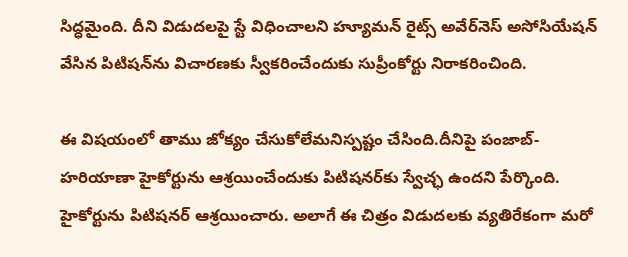సిద్ధమైంది. దీని విడుదలపై స్టే విధించాలని హ్యూమన్ రైట్స్ అవేర్‌నెస్ అసోసియేషన్ వేసిన పిటిషన్‌ను విచారణకు స్వీకరించేందుకు సుప్రీంకోర్టు నిరాకరించింది.

ఈ విషయంలో తాము జోక్యం చేసుకోలేమనిస్పష్టం చేసింది.దీనిపై పంజాబ్-హరియాణా హైకోర్టును ఆశ్రయించేందుకు పిటిషనర్‌కు స్వేచ్ఛ ఉందని పేర్కొంది. హైకోర్టును పిటిషనర్ ఆశ్రయించారు. అలాగే ఈ చిత్రం విడుదలకు వ్యతిరేకంగా మరో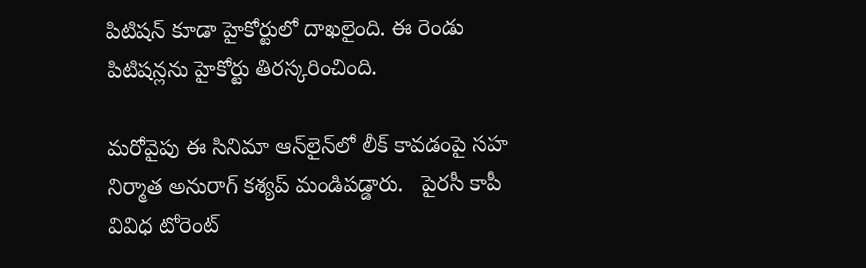పిటిషన్ కూడా హైకోర్టులో దాఖలైంది. ఈ రెండు పిటిషన్లను హైకోర్టు తిరస్కరించింది.

మరోవైపు ఈ సినిమా ఆన్‌లైన్‌లో లీక్ కావడంపై సహ నిర్మాత అనురాగ్ కశ్యప్ మండిపడ్డారు.   పైరసీ కాపీ వివిధ టోరెంట్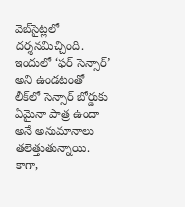వెబ్‌సైట్లలో దర్శనమిచ్చింది. ఇందులో ‘ఫర్ సెన్సార్’ అని ఉండటంతో లీక్‌లో సెన్సార్ బోర్డుకు ఏమైనా పాత్ర ఉందా అనే అనుమానాలు తలెత్తుతున్నాయి. కాగా,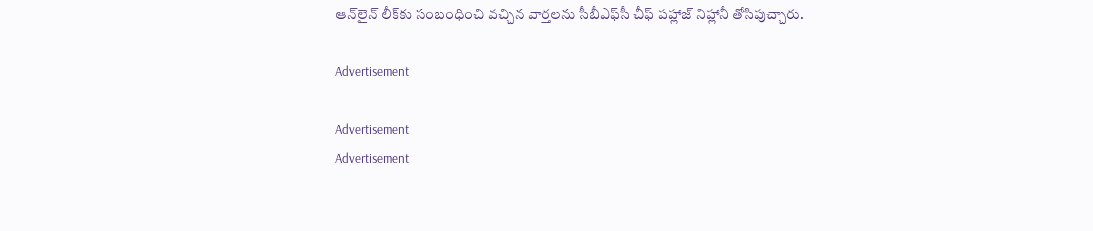ఆన్‌లైన్ లీక్‌కు సంబంధించి వచ్చిన వార్తలను సీబీఎఫ్‌సీ చీఫ్ పహ్లాజ్ నిహ్లానీ తోసిపుచ్చారు.

Advertisement

Advertisement
Advertisement